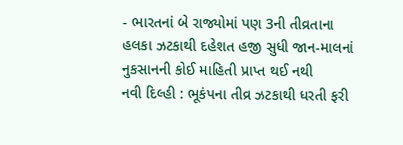- ભારતનાં બે રાજ્યોમાં પણ 3ની તીવ્રતાના હલકા ઝટકાથી દહેશત હજી સુધી જાન-માલનાં નુકસાનની કોઈ માહિતી પ્રાપ્ત થઈ નથી
નવી દિલ્હી : ભૂકંપના તીવ્ર ઝટકાથી ધરતી ફરી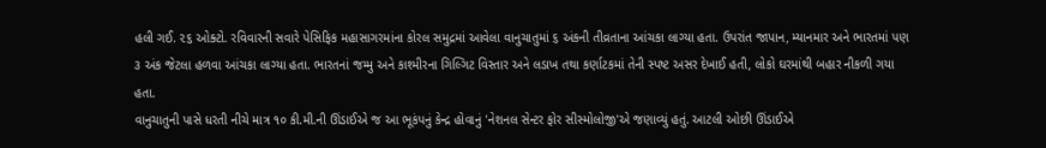હલી ગઈ. ૨૬ ઓક્ટો. રવિવારની સવારે પેસિફિક મહાસાગરમાંના કોરલ સમુદ્રમાં આવેલા વાનુચાતુમાં ૬ અંકની તીવ્રતાના આંચકા લાગ્યા હતા. ઉપરાંત જાપાન, મ્યાનમાર અને ભારતમાં પણ ૩ અંક જેટલા હળવા આંચકા લાગ્યા હતા. ભારતનાં જમ્મુ અને કાશ્મીરના ગિલ્ગિટ વિસ્તાર અને લડાખ તથા કર્ણાટકમાં તેની સ્પષ્ટ અસર દેખાઈ હતી, લોકો ઘરમાંથી બહાર નીકળી ગયા હતા.
વાનુચાતુની પાસે ધરતી નીચે માત્ર ૧૦ કી.મી.ની ઊંડાઈએ જ આ ભૂકંપનું કેન્દ્ર હોવાનું 'નેશનલ સેન્ટર ફોર સીસ્મોલોજી'એ જણાવ્યું હતું. આટલી ઓછી ઊંડાઈએ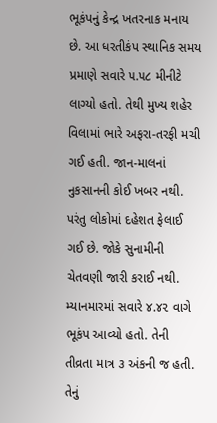ભૂકંપનું કેન્દ્ર ખતરનાક મનાય છે. આ ધરતીકંપ સ્થાનિક સમય પ્રમાણે સવારે ૫.૫૮ મીનીટે લાગ્યો હતો. તેથી મુખ્ય શહેર વિલામાં ભારે અફરા-તરફી મચી ગઈ હતી. જાન-માલનાં નુકસાનની કોઈ ખબર નથી. પરંતુ લોકોમાં દહેશત ફેલાઈ ગઈ છે. જોકે સુનામીની ચેતવણી જારી કરાઈ નથી.
મ્યાનમારમાં સવારે ૪.૪૨ વાગે ભૂકંપ આવ્યો હતો. તેની તીવ્રતા માત્ર ૩ અંકની જ હતી. તેનું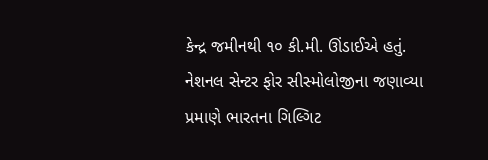કેન્દ્ર જમીનથી ૧૦ કી.મી. ઊંડાઈએ હતું.
નેશનલ સેન્ટર ફોર સીસ્મોલોજીના જણાવ્યા પ્રમાણે ભારતના ગિલ્ગિટ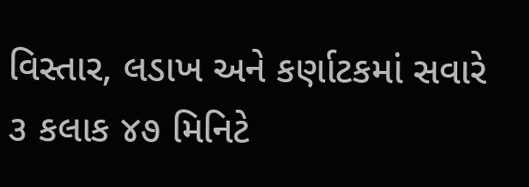વિસ્તાર, લડાખ અને કર્ણાટકમાં સવારે ૩ કલાક ૪૭ મિનિટે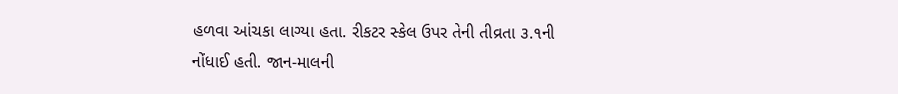હળવા આંચકા લાગ્યા હતા. રીકટર સ્કેલ ઉપર તેની તીવ્રતા ૩.૧ની નોંધાઈ હતી. જાન-માલની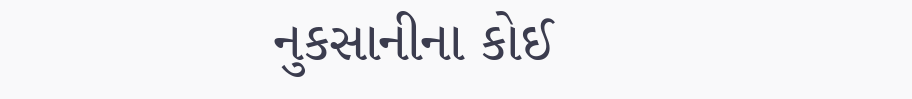નુકસાનીના કોઈ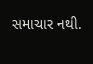સમાચાર નથી.